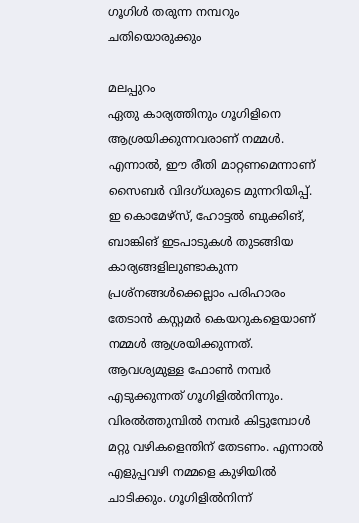ഗൂഗിൾ തരുന്ന നമ്പറും ചതിയൊരുക്കും

മലപ്പുറം
ഏതു കാര്യത്തിനും ഗൂഗിളിനെ ആശ്രയിക്കുന്നവരാണ് നമ്മൾ. എന്നാൽ, ഈ രീതി മാറ്റണമെന്നാണ് സൈബർ വിദഗ്ധരുടെ മുന്നറിയിപ്പ്. ഇ കൊമേഴ്സ്, ഹോട്ടൽ ബുക്കിങ്, ബാങ്കിങ് ഇടപാടുകൾ തുടങ്ങിയ കാര്യങ്ങളിലുണ്ടാകുന്ന പ്രശ്നങ്ങൾക്കെല്ലാം പരിഹാരം തേടാൻ കസ്റ്റമർ കെയറുകളെയാണ് നമ്മൾ ആശ്രയിക്കുന്നത്. ആവശ്യമുള്ള ഫോൺ നമ്പർ എടുക്കുന്നത് ഗൂഗിളിൽനിന്നും. വിരൽത്തുമ്പിൽ നമ്പർ കിട്ടുമ്പോൾ മറ്റു വഴികളെന്തിന് തേടണം. എന്നാൽ എളുപ്പവഴി നമ്മളെ കുഴിയിൽ ചാടിക്കും. ഗൂഗിളിൽനിന്ന്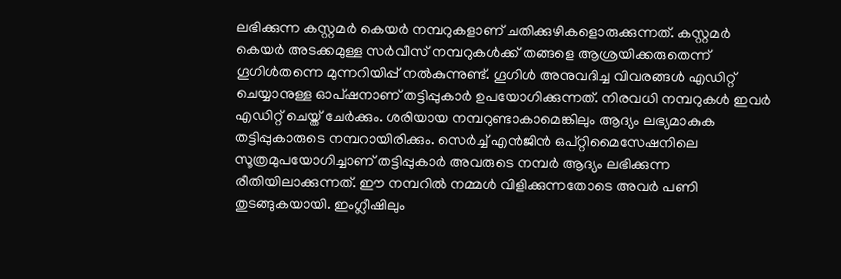ലഭിക്കുന്ന കസ്റ്റമർ കെയർ നമ്പറുകളാണ് ചതിക്കുഴികളൊരുക്കുന്നത്. കസ്റ്റമർ കെയർ അടക്കമുള്ള സർവീസ് നമ്പറുകൾക്ക് തങ്ങളെ ആശ്രയിക്കരുതെന്ന് ഗൂഗിൾതന്നെ മുന്നറിയിപ്പ് നൽകുന്നുണ്ട്. ഗൂഗിൾ അനുവദിച്ച വിവരങ്ങൾ എഡിറ്റ് ചെയ്യാനുള്ള ഓപ്ഷനാണ് തട്ടിപ്പുകാർ ഉപയോഗിക്കുന്നത്. നിരവധി നമ്പറുകൾ ഇവർ എഡിറ്റ് ചെയ്ത് ചേർക്കും. ശരിയായ നമ്പറുണ്ടാകാമെങ്കിലും ആദ്യം ലഭ്യമാകുക തട്ടിപ്പുകാരുടെ നമ്പറായിരിക്കും. സെർച്ച് എൻജിൻ ഒപ്റ്റിമൈസേഷനിലെ സൂത്രമുപയോഗിച്ചാണ് തട്ടിപ്പുകാർ അവരുടെ നമ്പർ ആദ്യം ലഭിക്കുന്ന രീതിയിലാക്കുന്നത്. ഈ നമ്പറിൽ നമ്മൾ വിളിക്കുന്നതോടെ അവർ പണി തുടങ്ങുകയായി. ഇംഗ്ലീഷിലും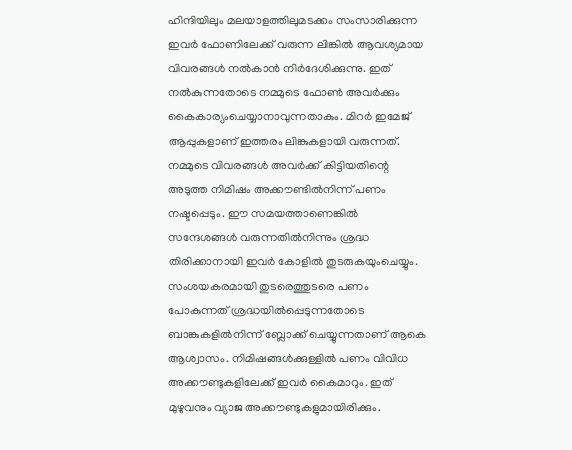ഹിന്ദിയിലും മലയാളത്തിലുമടക്കം സംസാരിക്കുന്ന ഇവർ ഫോണിലേക്ക് വരുന്ന ലിങ്കിൽ ആവശ്യമായ വിവരങ്ങൾ നൽകാൻ നിർദേശിക്കുന്നു. ഇത് നൽകുന്നതോടെ നമ്മുടെ ഫോൺ അവർക്കും കൈകാര്യംചെയ്യാനാവുന്നതാകും. മിറർ ഇമേജ് ആപ്പുകളാണ് ഇത്തരം ലിങ്കുകളായി വരുന്നത്. നമ്മുടെ വിവരങ്ങൾ അവർക്ക് കിട്ടിയതിന്റെ അടുത്ത നിമിഷം അക്കൗണ്ടിൽനിന്ന് പണം നഷ്ടപ്പെടും. ഈ സമയത്താണെങ്കിൽ സന്ദേശങ്ങൾ വരുന്നതിൽനിന്നും ശ്രദ്ധ തിരിക്കാനായി ഇവർ കോളിൽ തുടരുകയുംചെയ്യും. സംശയകരമായി തുടരെത്തുടരെ പണം പോകുന്നത് ശ്രദ്ധയിൽപ്പെടുന്നതോടെ ബാങ്കുകളിൽനിന്ന് ബ്ലോക്ക് ചെയ്യുന്നതാണ് ആകെ ആശ്വാസം. നിമിഷങ്ങൾക്കുള്ളിൽ പണം വിവിധ അക്കൗണ്ടുകളിലേക്ക് ഇവർ കൈമാറും. ഇത് മുഴുവനും വ്യാജ അക്കൗണ്ടുകളുമായിരിക്കും.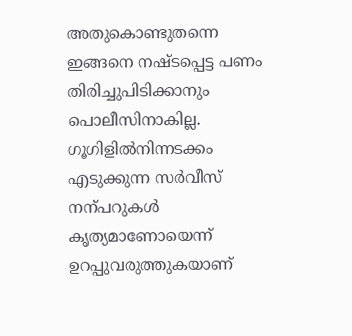അതുകൊണ്ടുതന്നെ ഇങ്ങനെ നഷ്ടപ്പെട്ട പണം തിരിച്ചുപിടിക്കാനും പൊലീസിനാകില്ല. ഗൂഗിളിൽനിന്നടക്കം എടുക്കുന്ന സർവീസ് നന്പറുകൾ കൃത്യമാണോയെന്ന് ഉറപ്പുവരുത്തുകയാണ്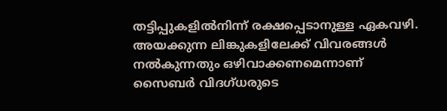തട്ടിപ്പുകളിൽനിന്ന് രക്ഷപ്പെടാനുള്ള ഏകവഴി. അയക്കുന്ന ലിങ്കുകളിലേക്ക് വിവരങ്ങൾ നൽകുന്നതും ഒഴിവാക്കണമെന്നാണ് സൈബർ വിദഗ്ധരുടെ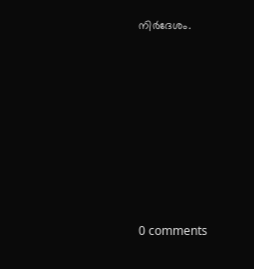നിർദേശം.










0 comments